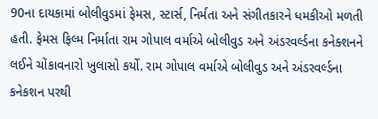90ના દાયકામાં બોલીવુડમાં ફેમસ, સ્ટાર્સ, નિર્મતા અને સંગીતકારને ધમકીઓ મળતી હતી. ફેમસ ફિલ્મ નિર્માતા રામ ગોપાલ વર્માએ બોલીવુડ અને અંડરવર્લ્ડના કનેક્શનને લઈને ચોંકાવનારો ખુલાસો કર્યો. રામ ગોપાલ વર્માએ બોલીવુડ અને અંડરવર્લ્ડના કનેકશન પરથી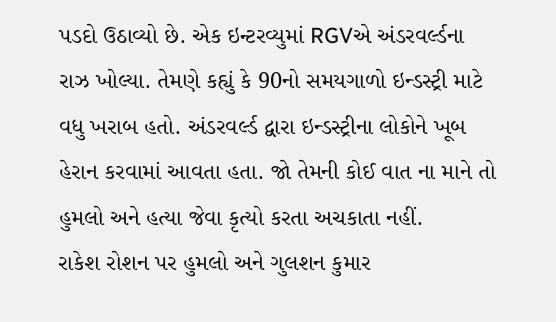પડદો ઉઠાવ્યો છે. એક ઇન્ટરવ્યુમાં RGVએ અંડરવર્લ્ડના રાઝ ખોલ્યા. તેમણે કહ્યું કે 90નો સમયગાળો ઇન્ડસ્ટ્રી માટે વધુ ખરાબ હતો. અંડરવર્લ્ડ દ્વારા ઇન્ડસ્ટ્રીના લોકોને ખૂબ હેરાન કરવામાં આવતા હતા. જો તેમની કોઈ વાત ના માને તો હુમલો અને હત્યા જેવા કૃત્યો કરતા અચકાતા નહીં.
રાકેશ રોશન પર હુમલો અને ગુલશન કુમાર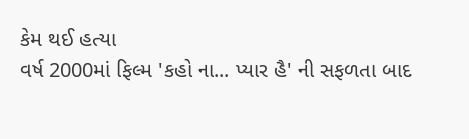કેમ થઈ હત્યા
વર્ષ 2000માં ફિલ્મ 'કહો ના... પ્યાર હૈ' ની સફળતા બાદ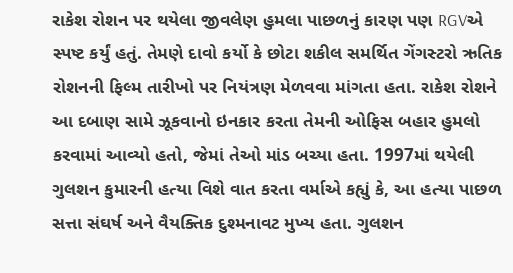રાકેશ રોશન પર થયેલા જીવલેણ હુમલા પાછળનું કારણ પણ RGVએ સ્પષ્ટ કર્યું હતું. તેમણે દાવો કર્યો કે છોટા શકીલ સમર્થિત ગેંગસ્ટરો ઋતિક રોશનની ફિલ્મ તારીખો પર નિયંત્રણ મેળવવા માંગતા હતા. રાકેશ રોશને આ દબાણ સામે ઝૂકવાનો ઇનકાર કરતા તેમની ઓફિસ બહાર હુમલો કરવામાં આવ્યો હતો, જેમાં તેઓ માંડ બચ્યા હતા. 1997માં થયેલી ગુલશન કુમારની હત્યા વિશે વાત કરતા વર્માએ કહ્યું કે, આ હત્યા પાછળ સત્તા સંઘર્ષ અને વૈયક્તિક દુશ્મનાવટ મુખ્ય હતા. ગુલશન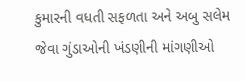કુમારની વધતી સફળતા અને અબુ સલેમ જેવા ગુંડાઓની ખંડણીની માંગણીઓ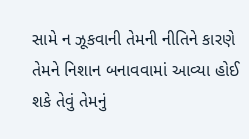સામે ન ઝૂકવાની તેમની નીતિને કારણે તેમને નિશાન બનાવવામાં આવ્યા હોઈ શકે તેવું તેમનું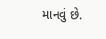માનવું છે.